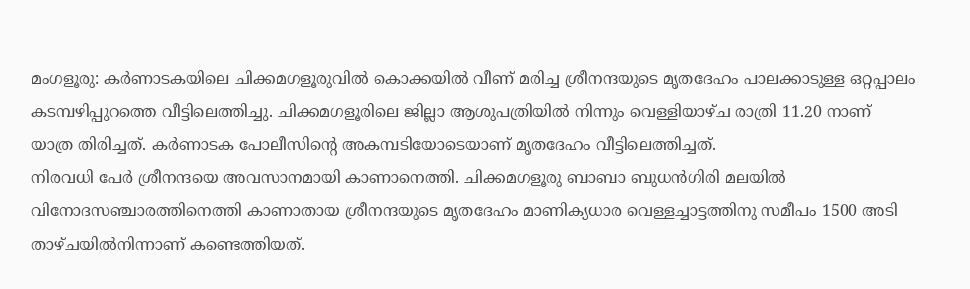മംഗളൂരു: കർണാടകയിലെ ചിക്കമഗളൂരുവിൽ കൊക്കയിൽ വീണ് മരിച്ച ശ്രീനന്ദയുടെ മൃതദേഹം പാലക്കാടുള്ള ഒറ്റപ്പാലം കടമ്പഴിപ്പുറത്തെ വീട്ടിലെത്തിച്ചു. ചിക്കമഗളൂരിലെ ജില്ലാ ആശുപത്രിയിൽ നിന്നും വെള്ളിയാഴ്ച രാത്രി 11.20 നാണ് യാത്ര തിരിച്ചത്. കർണാടക പോലീസിന്റെ അകമ്പടിയോടെയാണ് മൃതദേഹം വീട്ടിലെത്തിച്ചത്.
നിരവധി പേർ ശ്രീനന്ദയെ അവസാനമായി കാണാനെത്തി. ചിക്കമഗളൂരു ബാബാ ബുധൻഗിരി മലയിൽ വിനോദസഞ്ചാരത്തിനെത്തി കാണാതായ ശ്രീനന്ദയുടെ മൃതദേഹം മാണിക്യധാര വെള്ളച്ചാട്ടത്തിനു സമീപം 1500 അടി താഴ്ചയിൽനിന്നാണ് കണ്ടെത്തിയത്.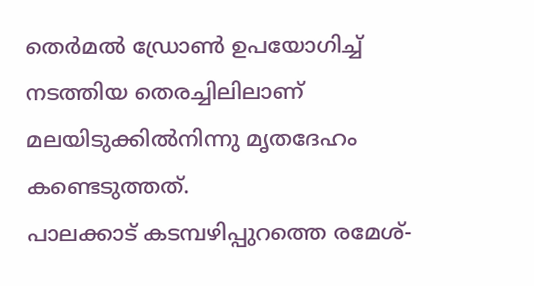തെർമൽ ഡ്രോൺ ഉപയോഗിച്ച് നടത്തിയ തെരച്ചിലിലാണ് മലയിടുക്കിൽനിന്നു മൃതദേഹം കണ്ടെടുത്തത്.
പാലക്കാട് കടമ്പഴിപ്പുറത്തെ രമേശ്-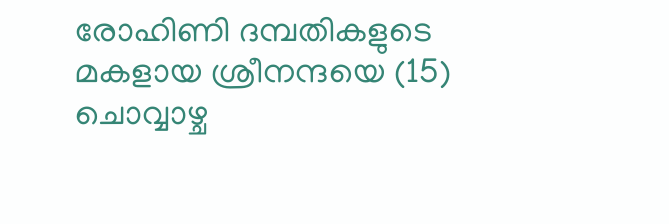രോഹിണി ദമ്പതികളുടെ മകളായ ശ്രീനന്ദയെ (15) ചൊവ്വാഴ്ച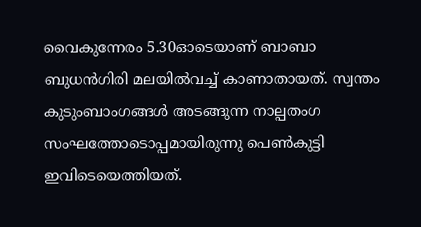വൈകുന്നേരം 5.30ഓടെയാണ് ബാബാ ബുധൻഗിരി മലയിൽവച്ച് കാണാതായത്. സ്വന്തം കുടുംബാംഗങ്ങൾ അടങ്ങുന്ന നാല്പതംഗ സംഘത്തോടൊപ്പമായിരുന്നു പെൺകുട്ടി ഇവിടെയെത്തിയത്.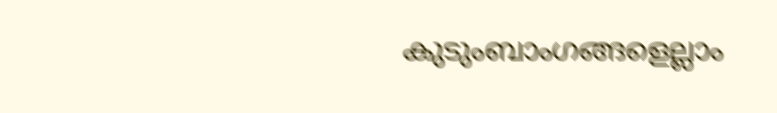കുടുംബാംഗങ്ങളെല്ലാം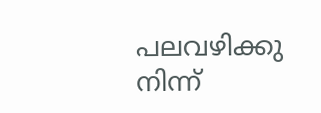പലവഴിക്കു നിന്ന്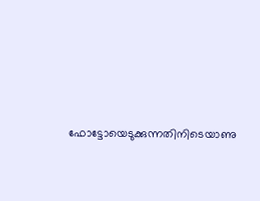ഫോട്ടോയെടുക്കുന്നതിനിടെയാണു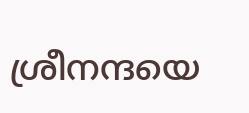ശ്രീനന്ദയെ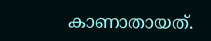കാണാതായത്.